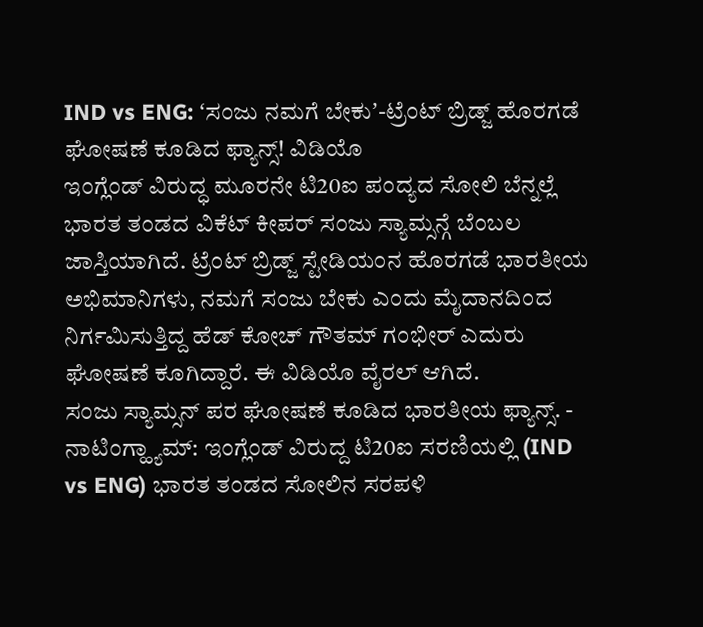IND vs ENG: ʻಸಂಜು ನಮಗೆ ಬೇಕುʼ-ಟ್ರೆಂಟ್ ಬ್ರಿಡ್ಜ್ ಹೊರಗಡೆ ಘೋಷಣೆ ಕೂಡಿದ ಫ್ಯಾನ್ಸ್! ವಿಡಿಯೊ
ಇಂಗ್ಲೆಂಡ್ ವಿರುದ್ಧ ಮೂರನೇ ಟಿ20ಐ ಪಂದ್ಯದ ಸೋಲಿ ಬೆನ್ನಲ್ಲೆ ಭಾರತ ತಂಡದ ವಿಕೆಟ್ ಕೀಪರ್ ಸಂಜು ಸ್ಯಾಮ್ಸನ್ಗೆ ಬೆಂಬಲ ಜಾಸ್ತಿಯಾಗಿದೆ. ಟ್ರೆಂಟ್ ಬ್ರಿಡ್ಜ್ ಸ್ಟೇಡಿಯಂನ ಹೊರಗಡೆ ಭಾರತೀಯ ಅಭಿಮಾನಿಗಳು, ನಮಗೆ ಸಂಜು ಬೇಕು ಎಂದು ಮೈದಾನದಿಂದ ನಿರ್ಗಮಿಸುತ್ತಿದ್ದ ಹೆಡ್ ಕೋಚ್ ಗೌತಮ್ ಗಂಭೀರ್ ಎದುರು ಘೋಷಣೆ ಕೂಗಿದ್ದಾರೆ. ಈ ವಿಡಿಯೊ ವೈರಲ್ ಆಗಿದೆ.
ಸಂಜು ಸ್ಯಾಮ್ಸನ್ ಪರ ಘೋಷಣೆ ಕೂಡಿದ ಭಾರತೀಯ ಫ್ಯಾನ್ಸ್. -
ನಾಟಿಂಗ್ಹ್ಯಾಮ್: ಇಂಗ್ಲೆಂಡ್ ವಿರುದ್ದ ಟಿ20ಐ ಸರಣಿಯಲ್ಲಿ (IND vs ENG) ಭಾರತ ತಂಡದ ಸೋಲಿನ ಸರಪಳಿ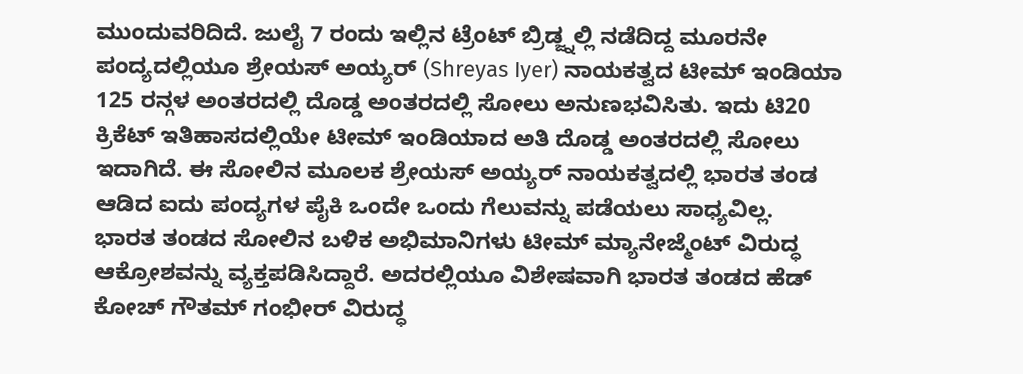ಮುಂದುವರಿದಿದೆ. ಜುಲೈ 7 ರಂದು ಇಲ್ಲಿನ ಟ್ರೆಂಟ್ ಬ್ರಿಡ್ಜ್ನಲ್ಲಿ ನಡೆದಿದ್ದ ಮೂರನೇ ಪಂದ್ಯದಲ್ಲಿಯೂ ಶ್ರೇಯಸ್ ಅಯ್ಯರ್ (Shreyas Iyer) ನಾಯಕತ್ವದ ಟೀಮ್ ಇಂಡಿಯಾ 125 ರನ್ಗಳ ಅಂತರದಲ್ಲಿ ದೊಡ್ಡ ಅಂತರದಲ್ಲಿ ಸೋಲು ಅನುಣಭವಿಸಿತು. ಇದು ಟಿ20 ಕ್ರಿಕೆಟ್ ಇತಿಹಾಸದಲ್ಲಿಯೇ ಟೀಮ್ ಇಂಡಿಯಾದ ಅತಿ ದೊಡ್ಡ ಅಂತರದಲ್ಲಿ ಸೋಲು ಇದಾಗಿದೆ. ಈ ಸೋಲಿನ ಮೂಲಕ ಶ್ರೇಯಸ್ ಅಯ್ಯರ್ ನಾಯಕತ್ವದಲ್ಲಿ ಭಾರತ ತಂಡ ಆಡಿದ ಐದು ಪಂದ್ಯಗಳ ಪೈಕಿ ಒಂದೇ ಒಂದು ಗೆಲುವನ್ನು ಪಡೆಯಲು ಸಾಧ್ಯವಿಲ್ಲ.
ಭಾರತ ತಂಡದ ಸೋಲಿನ ಬಳಿಕ ಅಭಿಮಾನಿಗಳು ಟೀಮ್ ಮ್ಯಾನೇಜ್ಮೆಂಟ್ ವಿರುದ್ಧ ಆಕ್ರೋಶವನ್ನು ವ್ಯಕ್ತಪಡಿಸಿದ್ದಾರೆ. ಅದರಲ್ಲಿಯೂ ವಿಶೇಷವಾಗಿ ಭಾರತ ತಂಡದ ಹೆಡ್ ಕೋಚ್ ಗೌತಮ್ ಗಂಭೀರ್ ವಿರುದ್ಧ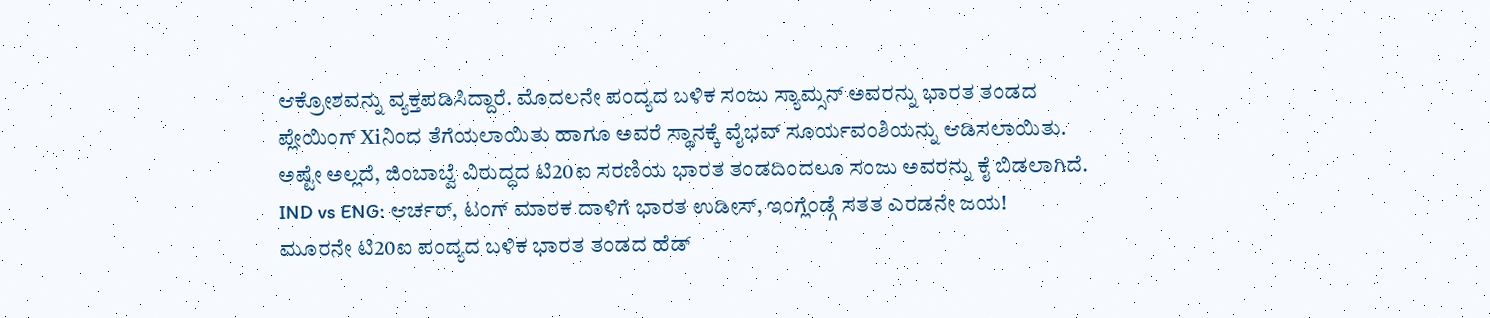ಆಕ್ರೋಶವನ್ನು ವ್ಯಕ್ತಪಡಿಸಿದ್ದಾರೆ. ಮೊದಲನೇ ಪಂದ್ಯದ ಬಳಿಕ ಸಂಜು ಸ್ಯಾಮ್ಸನ್ ಅವರನ್ನು ಭಾರತ ತಂಡದ ಪ್ಲೇಯಿಂಗ್ Xiನಿಂದ ತೆಗೆಯಲಾಯಿತು ಹಾಗೂ ಅವರೆ ಸ್ಥಾನಕ್ಕೆ ವೈಭವ್ ಸೂರ್ಯವಂಶಿಯನ್ನು ಆಡಿಸಲಾಯಿತು. ಅಷ್ಟೇ ಅಲ್ಲದೆ, ಜಿಂಬಾಬ್ವೆ ವಿರುದ್ಧದ ಟಿ20ಐ ಸರಣಿಯ ಭಾರತ ತಂಡದಿಂದಲೂ ಸಂಜು ಅವರನ್ನು ಕೈ ಬಿಡಲಾಗಿದೆ.
IND vs ENG: ಆರ್ಚರ್, ಟಂಗ್ ಮಾರಕ ದಾಳಿಗೆ ಭಾರತ ಉಡೀಸ್, ಇಂಗ್ಲೆಂಡ್ಗೆ ಸತತ ಎರಡನೇ ಜಯ!
ಮೂರನೇ ಟಿ20ಐ ಪಂದ್ಯದ ಬಳಿಕ ಭಾರತ ತಂಡದ ಹೆಡ್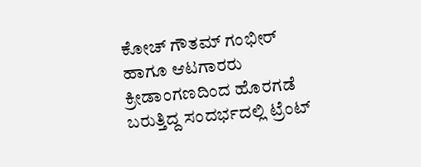ಕೋಚ್ ಗೌತಮ್ ಗಂಭೀರ್ ಹಾಗೂ ಆಟಗಾರರು ಕ್ರೀಡಾಂಗಣದಿಂದ ಹೊರಗಡೆ ಬರುತ್ತಿದ್ದ ಸಂದರ್ಭದಲ್ಲಿ ಟ್ರೆಂಟ್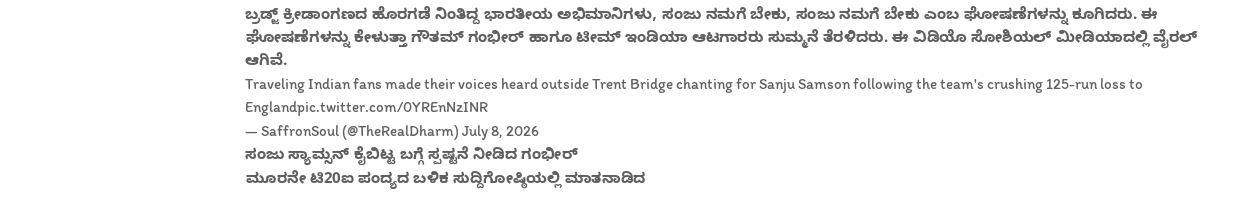ಬ್ರಡ್ಜ್ ಕ್ರೀಡಾಂಗಣದ ಹೊರಗಡೆ ನಿಂತಿದ್ದ ಭಾರತೀಯ ಅಭಿಮಾನಿಗಳು, ಸಂಜು ನಮಗೆ ಬೇಕು, ಸಂಜು ನಮಗೆ ಬೇಕು ಎಂಬ ಘೋಷಣೆಗಳನ್ನು ಕೂಗಿದರು. ಈ ಘೋಷಣೆಗಳನ್ನು ಕೇಳುತ್ತಾ ಗೌತಮ್ ಗಂಭೀರ್ ಹಾಗೂ ಟೀಮ್ ಇಂಡಿಯಾ ಆಟಗಾರರು ಸುಮ್ಮನೆ ತೆರಳಿದರು. ಈ ವಿಡಿಯೊ ಸೋಶಿಯಲ್ ಮೀಡಿಯಾದಲ್ಲಿ ವೈರಲ್ ಆಗಿವೆ.
Traveling Indian fans made their voices heard outside Trent Bridge chanting for Sanju Samson following the team's crushing 125-run loss to Englandpic.twitter.com/0YREnNzINR
— SaffronSoul (@TheRealDharm) July 8, 2026
ಸಂಜು ಸ್ಯಾಮ್ಸನ್ ಕೈಬಿಟ್ಟ ಬಗ್ಗೆ ಸ್ಪಷ್ಟನೆ ನೀಡಿದ ಗಂಭೀರ್
ಮೂರನೇ ಟಿ20ಐ ಪಂದ್ಯದ ಬಳಿಕ ಸುದ್ದಿಗೋಷ್ಠಿಯಲ್ಲಿ ಮಾತನಾಡಿದ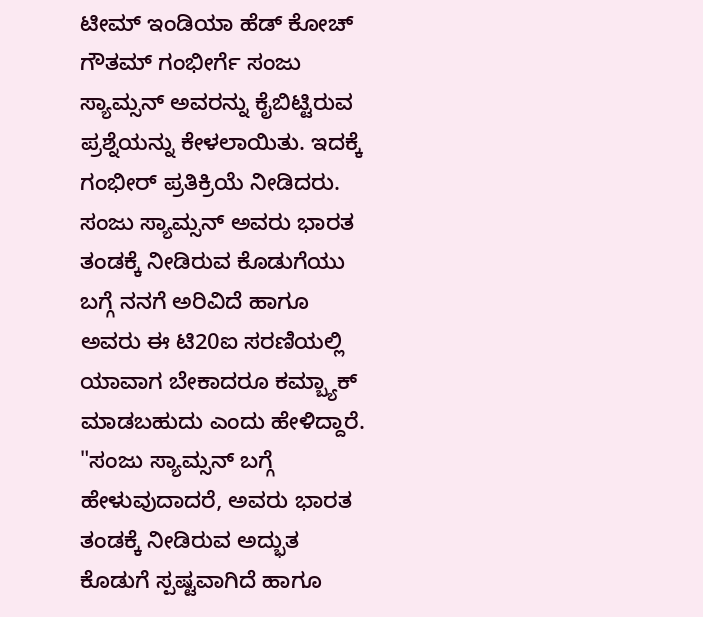ಟೀಮ್ ಇಂಡಿಯಾ ಹೆಡ್ ಕೋಚ್ ಗೌತಮ್ ಗಂಭೀರ್ಗೆ ಸಂಜು ಸ್ಯಾಮ್ಸನ್ ಅವರನ್ನು ಕೈಬಿಟ್ಟಿರುವ ಪ್ರಶ್ನೆಯನ್ನು ಕೇಳಲಾಯಿತು. ಇದಕ್ಕೆ ಗಂಭೀರ್ ಪ್ರತಿಕ್ರಿಯೆ ನೀಡಿದರು. ಸಂಜು ಸ್ಯಾಮ್ಸನ್ ಅವರು ಭಾರತ ತಂಡಕ್ಕೆ ನೀಡಿರುವ ಕೊಡುಗೆಯು ಬಗ್ಗೆ ನನಗೆ ಅರಿವಿದೆ ಹಾಗೂ ಅವರು ಈ ಟಿ20ಐ ಸರಣಿಯಲ್ಲಿ ಯಾವಾಗ ಬೇಕಾದರೂ ಕಮ್ಬ್ಯಾಕ್ ಮಾಡಬಹುದು ಎಂದು ಹೇಳಿದ್ದಾರೆ.
"ಸಂಜು ಸ್ಯಾಮ್ಸನ್ ಬಗ್ಗೆ ಹೇಳುವುದಾದರೆ, ಅವರು ಭಾರತ ತಂಡಕ್ಕೆ ನೀಡಿರುವ ಅದ್ಭುತ ಕೊಡುಗೆ ಸ್ಪಷ್ಟವಾಗಿದೆ ಹಾಗೂ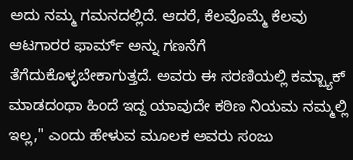ಅದು ನಮ್ಮ ಗಮನದಲ್ಲಿದೆ. ಆದರೆ, ಕೆಲವೊಮ್ಮೆ ಕೆಲವು ಆಟಗಾರರ ಫಾರ್ಮ್ ಅನ್ನು ಗಣನೆಗೆ ತೆಗೆದುಕೊಳ್ಳಬೇಕಾಗುತ್ತದೆ. ಅವರು ಈ ಸರಣಿಯಲ್ಲಿ ಕಮ್ಬ್ಯಾಕ್ ಮಾಡದಂಥಾ ಹಿಂದೆ ಇದ್ದ ಯಾವುದೇ ಕಠಿಣ ನಿಯಮ ನಮ್ಮಲ್ಲಿ ಇಲ್ಲ," ಎಂದು ಹೇಳುವ ಮೂಲಕ ಅವರು ಸಂಜು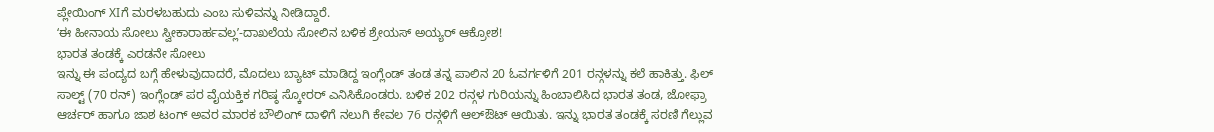ಪ್ಲೇಯಿಂಗ್ XIಗೆ ಮರಳಬಹುದು ಎಂಬ ಸುಳಿವನ್ನು ನೀಡಿದ್ದಾರೆ.
ʻಈ ಹೀನಾಯ ಸೋಲು ಸ್ವೀಕಾರಾರ್ಹವಲ್ಲʼ-ದಾಖಲೆಯ ಸೋಲಿನ ಬಳಿಕ ಶ್ರೇಯಸ್ ಅಯ್ಯರ್ ಆಕ್ರೋಶ!
ಭಾರತ ತಂಡಕ್ಕೆ ಎರಡನೇ ಸೋಲು
ಇನ್ನು ಈ ಪಂದ್ಯದ ಬಗ್ಗೆ ಹೇಳುವುದಾದರೆ, ಮೊದಲು ಬ್ಯಾಟ್ ಮಾಡಿದ್ದ ಇಂಗ್ಲೆಂಡ್ ತಂಡ ತನ್ನ ಪಾಲಿನ 20 ಓವರ್ಗಳಿಗೆ 201 ರನ್ಗಳನ್ನು ಕಲೆ ಹಾಕಿತ್ತು. ಫಿಲ್ ಸಾಲ್ಟ್ (70 ರನ್) ಇಂಗ್ಲೆಂಡ್ ಪರ ವೈಯಕ್ತಿಕ ಗರಿಷ್ಠ ಸ್ಕೋರರ್ ಎನಿಸಿಕೊಂಡರು. ಬಳಿಕ 202 ರನ್ಗಳ ಗುರಿಯನ್ನು ಹಿಂಬಾಲಿಸಿದ ಭಾರತ ತಂಡ, ಜೋಫ್ರಾ ಆರ್ಚರ್ ಹಾಗೂ ಜಾಶ ಟಂಗ್ ಅವರ ಮಾರಕ ಬೌಲಿಂಗ್ ದಾಳಿಗೆ ನಲುಗಿ ಕೇವಲ 76 ರನ್ಗಳಿಗೆ ಆಲ್ಔಟ್ ಆಯಿತು. ಇನ್ನು ಭಾರತ ತಂಡಕ್ಕೆ ಸರಣಿ ಗೆಲ್ಲುವ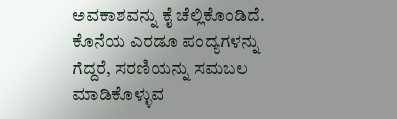ಅವಕಾಶವನ್ನು ಕೈ ಚೆಲ್ಲಿಕೊಂಡಿದೆ. ಕೊನೆಯ ಎರಡೂ ಪಂದ್ಯಗಳನ್ನು ಗೆದ್ದರೆ, ಸರಣಿಯನ್ನು ಸಮಬಲ ಮಾಡಿಕೊಳ್ಳುವ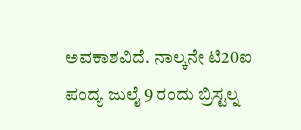ಅವಕಾಶವಿದೆ. ನಾಲ್ಕನೇ ಟಿ20ಐ ಪಂದ್ಯ ಜುಲೈ 9 ರಂದು ಬ್ರಿಸ್ಟಲ್ನ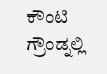ಕೌಂಟಿ ಗ್ರೌಂಡ್ನಲ್ಲಿ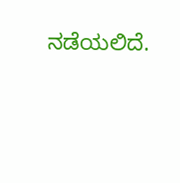ನಡೆಯಲಿದೆ.